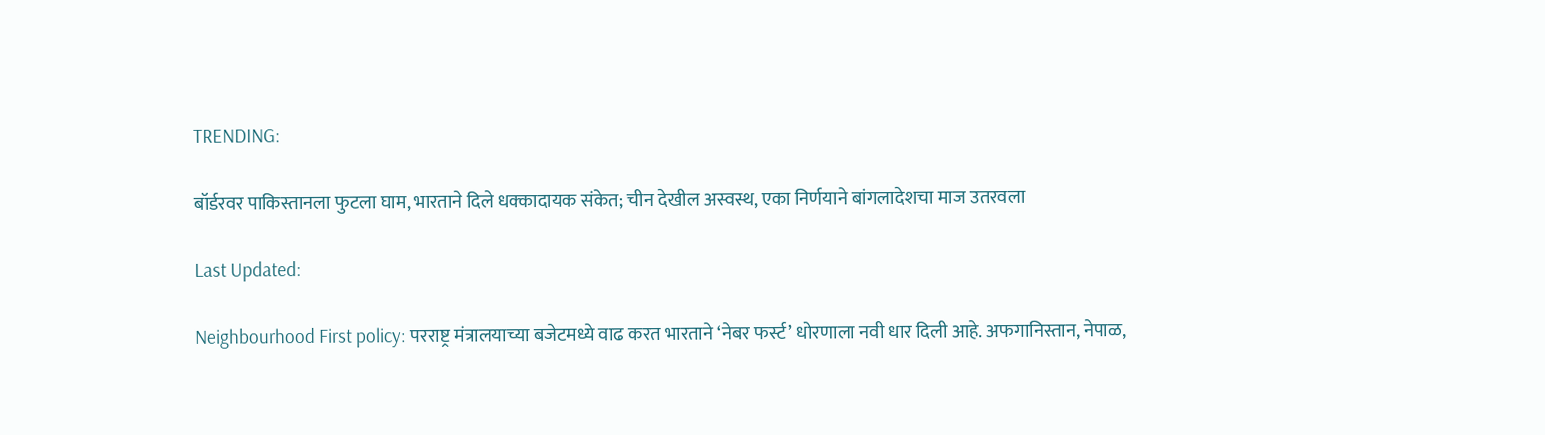TRENDING:

बॉर्डरवर पाकिस्तानला फुटला घाम, भारताने दिले धक्कादायक संकेत; चीन देखील अस्वस्थ, एका निर्णयाने बांगलादेशचा माज उतरवला

Last Updated:

Neighbourhood First policy: परराष्ट्र मंत्रालयाच्या बजेटमध्ये वाढ करत भारताने ‘नेबर फर्स्ट’ धोरणाला नवी धार दिली आहे. अफगानिस्तान, नेपाळ,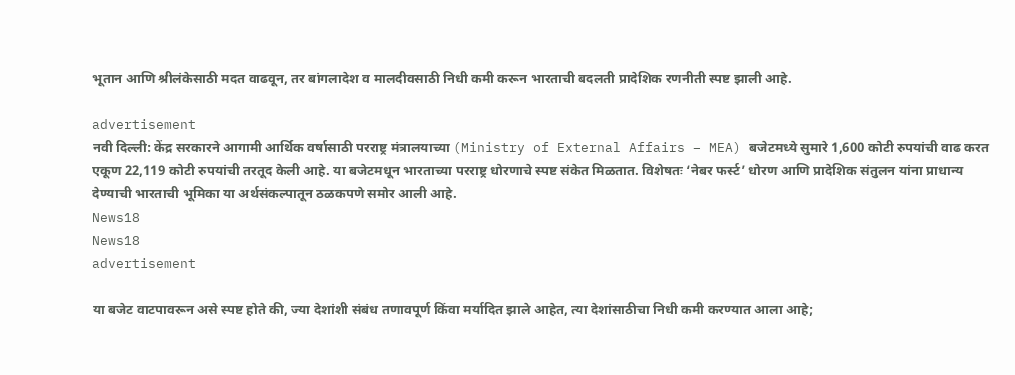भूतान आणि श्रीलंकेसाठी मदत वाढवून, तर बांगलादेश व मालदीवसाठी निधी कमी करून भारताची बदलती प्रादेशिक रणनीती स्पष्ट झाली आहे.

advertisement
नवी दिल्ली: केंद्र सरकारने आगामी आर्थिक वर्षासाठी परराष्ट्र मंत्रालयाच्या (Ministry of External Affairs – MEA) बजेटमध्ये सुमारे 1,600 कोटी रुपयांची वाढ करत एकूण 22,119 कोटी रुपयांची तरतूद केली आहे. या बजेटमधून भारताच्या परराष्ट्र धोरणाचे स्पष्ट संकेत मिळतात. विशेषतः ‘नेबर फर्स्ट’ धोरण आणि प्रादेशिक संतुलन यांना प्राधान्य देण्याची भारताची भूमिका या अर्थसंकल्पातून ठळकपणे समोर आली आहे.
News18
News18
advertisement

या बजेट वाटपावरून असे स्पष्ट होते की, ज्या देशांशी संबंध तणावपूर्ण किंवा मर्यादित झाले आहेत, त्या देशांसाठीचा निधी कमी करण्यात आला आहे;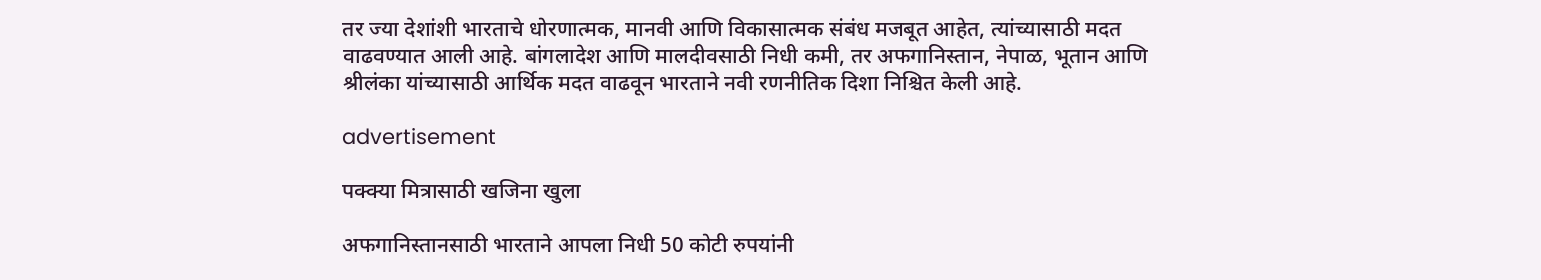तर ज्या देशांशी भारताचे धोरणात्मक, मानवी आणि विकासात्मक संबंध मजबूत आहेत, त्यांच्यासाठी मदत वाढवण्यात आली आहे. बांगलादेश आणि मालदीवसाठी निधी कमी, तर अफगानिस्तान, नेपाळ, भूतान आणि श्रीलंका यांच्यासाठी आर्थिक मदत वाढवून भारताने नवी रणनीतिक दिशा निश्चित केली आहे.

advertisement

पक्क्या मित्रासाठी खजिना खुला

अफगानिस्तानसाठी भारताने आपला निधी 50 कोटी रुपयांनी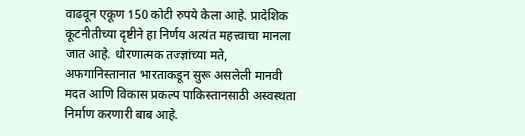वाढवून एकूण 150 कोटी रुपये केला आहे. प्रादेशिक कूटनीतीच्या दृष्टीने हा निर्णय अत्यंत महत्त्वाचा मानला जात आहे. धोरणात्मक तज्ज्ञांच्या मते, अफगानिस्तानात भारताकडून सुरू असलेली मानवी मदत आणि विकास प्रकल्प पाकिस्तानसाठी अस्वस्थता निर्माण करणारी बाब आहे.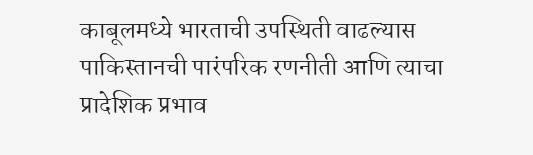काबूलमध्ये भारताची उपस्थिती वाढल्यास पाकिस्तानची पारंपरिक रणनीती आणि त्याचा प्रादेशिक प्रभाव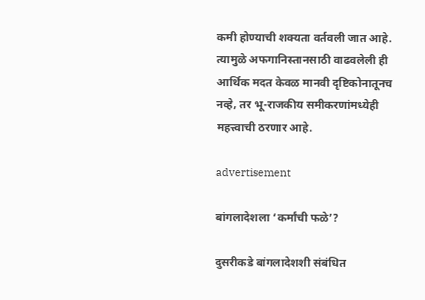कमी होण्याची शक्यता वर्तवली जात आहे. त्यामुळे अफगानिस्तानसाठी वाढवलेली ही आर्थिक मदत केवळ मानवी दृष्टिकोनातूनच नव्हे, तर भू-राजकीय समीकरणांमध्येही महत्त्वाची ठरणार आहे.

advertisement

बांगलादेशला ‘कर्मांची फळे’?

दुसरीकडे बांगलादेशशी संबंधित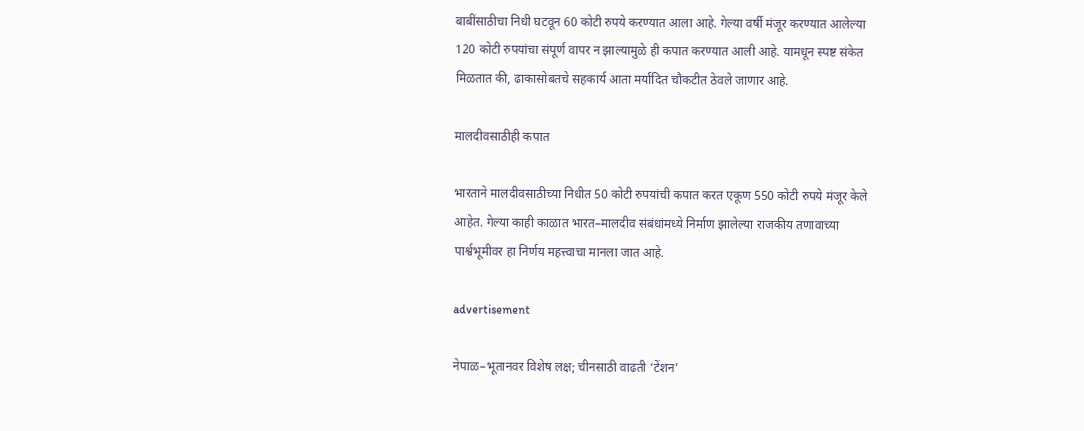बाबींसाठीचा निधी घटवून 60 कोटी रुपये करण्यात आला आहे. गेल्या वर्षी मंजूर करण्यात आलेल्या 120 कोटी रुपयांचा संपूर्ण वापर न झाल्यामुळे ही कपात करण्यात आली आहे. यामधून स्पष्ट संकेत मिळतात की, ढाकासोबतचे सहकार्य आता मर्यादित चौकटीत ठेवले जाणार आहे.

मालदीवसाठीही कपात

भारताने मालदीवसाठीच्या निधीत 50 कोटी रुपयांची कपात करत एकूण 550 कोटी रुपये मंजूर केले आहेत. गेल्या काही काळात भारत–मालदीव संबंधांमध्ये निर्माण झालेल्या राजकीय तणावाच्या पार्श्वभूमीवर हा निर्णय महत्त्वाचा मानला जात आहे.

advertisement

नेपाळ–भूतानवर विशेष लक्ष; चीनसाठी वाढती ‘टेंशन’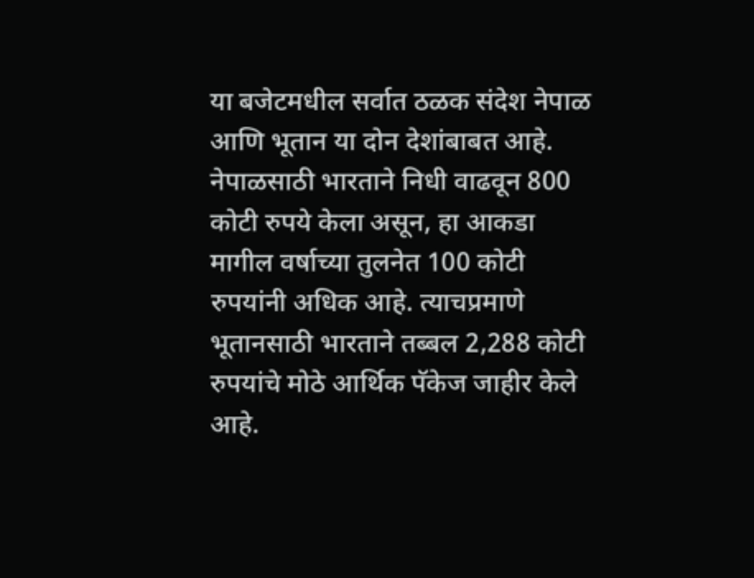या बजेटमधील सर्वात ठळक संदेश नेपाळ आणि भूतान या दोन देशांबाबत आहे. नेपाळसाठी भारताने निधी वाढवून 800 कोटी रुपये केला असून, हा आकडा मागील वर्षाच्या तुलनेत 100 कोटी रुपयांनी अधिक आहे. त्याचप्रमाणे भूतानसाठी भारताने तब्बल 2,288 कोटी रुपयांचे मोठे आर्थिक पॅकेज जाहीर केले आहे.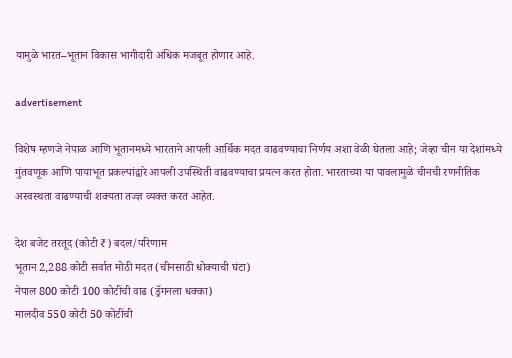यामुळे भारत–भूतान विकास भागीदारी अधिक मजबूत होणार आहे.

advertisement

विशेष म्हणजे नेपाळ आणि भूतानमध्ये भारताने आपली आर्थिक मदत वाढवण्याचा निर्णय अशा वेळी घेतला आहे; जेव्हा चीन या देशांमध्ये गुंतवणूक आणि पायाभूत प्रकल्पांद्वारे आपली उपस्थिती वाढवण्याचा प्रयत्न करत होता. भारताच्या या पावलामुळे चीनची रणनीतिक अस्वस्थता वाढण्याची शक्यता तज्ज्ञ व्यक्त करत आहेत.

देश बजेट तरतूद (कोटी ₹) बदल/परिणाम
भूतान 2,288 कोटी सर्वात मोठी मदत (चीनसाठी धोक्याची घंटा)
नेपाल 800 कोटी 100 कोटींची वाढ (ड्रॅगनला धक्का)
मालदीव 550 कोटी 50 कोटींची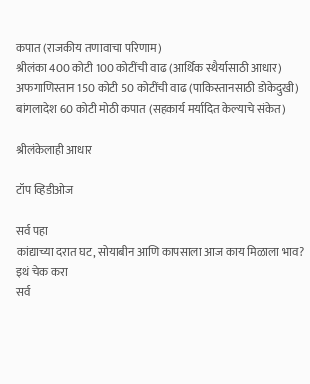कपात (राजकीय तणावाचा परिणाम)
श्रीलंका 400 कोटी 100 कोटींची वाढ (आर्थिक स्थैर्यासाठी आधार)
अफगाणिस्तान 150 कोटी 50 कोटींची वाढ (पाकिस्तानसाठी डोकेदुखी)
बांगलादेश 60 कोटी मोठी कपात (सहकार्य मर्यादित केल्याचे संकेत)

श्रीलंकेलाही आधार

टॉप व्हिडीओज

सर्व पहा
कांद्याच्या दरात घट, सोयाबीन आणि कापसाला आज काय मिळाला भाव? इथं चेक करा
सर्व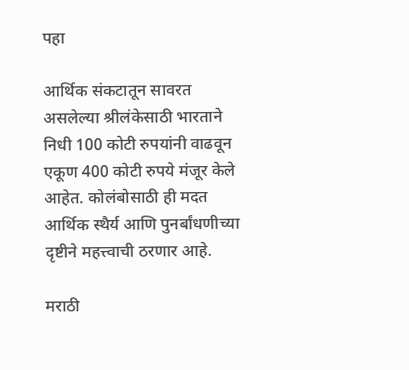पहा

आर्थिक संकटातून सावरत असलेल्या श्रीलंकेसाठी भारताने निधी 100 कोटी रुपयांनी वाढवून एकूण 400 कोटी रुपये मंजूर केले आहेत. कोलंबोसाठी ही मदत आर्थिक स्थैर्य आणि पुनर्बांधणीच्या दृष्टीने महत्त्वाची ठरणार आहे.

मराठी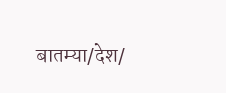बातम्या/देश/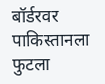बॉर्डरवर पाकिस्तानला फुटला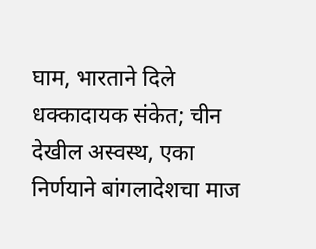घाम, भारताने दिले धक्कादायक संकेत; चीन देखील अस्वस्थ, एका निर्णयाने बांगलादेशचा माज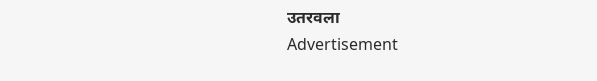उतरवला
Advertisement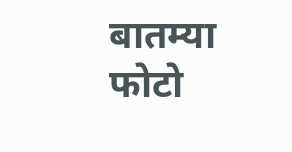बातम्या
फोटो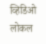व्हिडिओ
लोकल